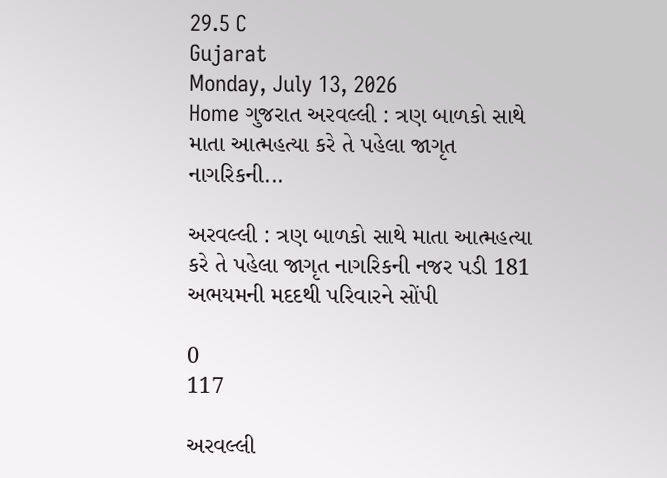29.5 C
Gujarat
Monday, July 13, 2026
Home ગુજરાત અરવલ્લી : ત્રણ બાળકો સાથે માતા આત્મહત્યા કરે તે પહેલા જાગૃત નાગરિકની...

અરવલ્લી : ત્રણ બાળકો સાથે માતા આત્મહત્યા કરે તે પહેલા જાગૃત નાગરિકની નજર પડી 181 અભયમની મદદથી પરિવારને સોંપી

0
117

અરવલ્લી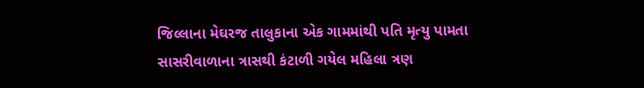જિલ્લાના મેઘરજ તાલુકાના એક ગામમાંથી પતિ મૃત્યુ પામતા સાસરીવાળાના ત્રાસથી કંટાળી ગયેલ મહિલા ત્રણ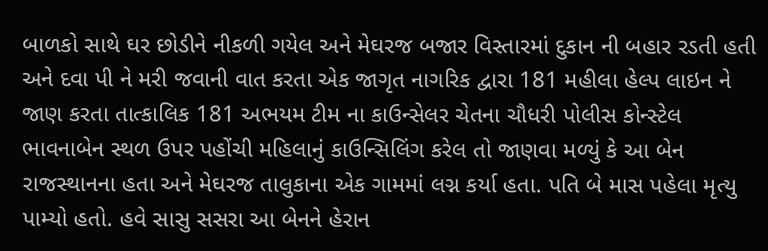બાળકો સાથે ઘર છોડીને નીકળી ગયેલ અને મેઘરજ બજાર વિસ્તારમાં દુકાન ની બહાર રડતી હતી અને દવા પી ને મરી જવાની વાત કરતા એક જાગૃત નાગરિક દ્વારા 181 મહીલા હેલ્પ લાઇન ને જાણ કરતા તાત્કાલિક 181 અભયમ ટીમ ના કાઉન્સેલર ચેતના ચૌધરી પોલીસ કોન્સ્ટેલ ભાવનાબેન સ્થળ ઉપર પહોંચી મહિલાનું કાઉન્સિલિંગ કરેલ તો જાણવા મળ્યું કે આ બેન રાજસ્થાનના હતા અને મેઘરજ તાલુકાના એક ગામમાં લગ્ન કર્યા હતા. પતિ બે માસ પહેલા મૃત્યુ પામ્યો હતો. હવે સાસુ સસરા આ બેનને હેરાન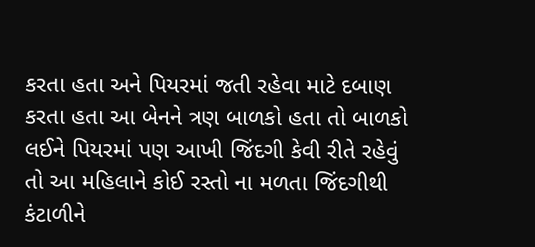કરતા હતા અને પિયરમાં જતી રહેવા માટે દબાણ કરતા હતા આ બેનને ત્રણ બાળકો હતા તો બાળકો લઈને પિયરમાં પણ આખી જિંદગી કેવી રીતે રહેવું તો આ મહિલાને કોઈ રસ્તો ના મળતા જિંદગીથી કંટાળીને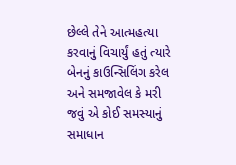છેલ્લે તેને આત્મહત્યા કરવાનું વિચાર્યું હતું ત્યારે બેનનું કાઉન્સિલિંગ કરેલ અને સમજાવેલ કે મરી જવું એ કોઈ સમસ્યાનું સમાધાન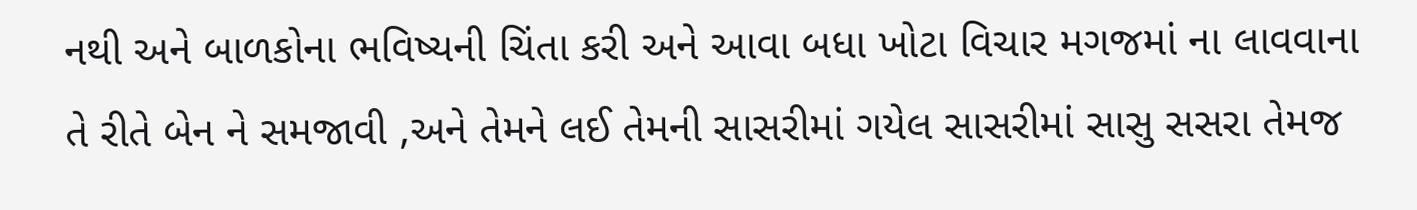નથી અને બાળકોના ભવિષ્યની ચિંતા કરી અને આવા બધા ખોટા વિચાર મગજમાં ના લાવવાના તે રીતે બેન ને સમજાવી ,અને તેમને લઈ તેમની સાસરીમાં ગયેલ સાસરીમાં સાસુ સસરા તેમજ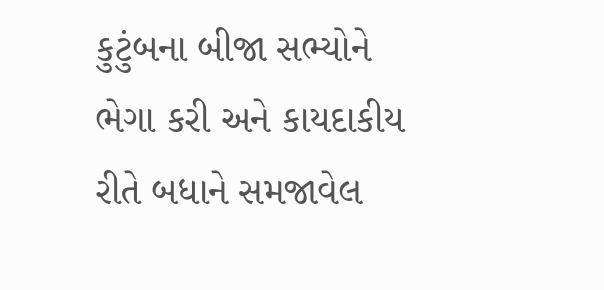કુટુંબના બીજા સભ્યોને ભેગા કરી અને કાયદાકીય રીતે બધાને સમજાવેલ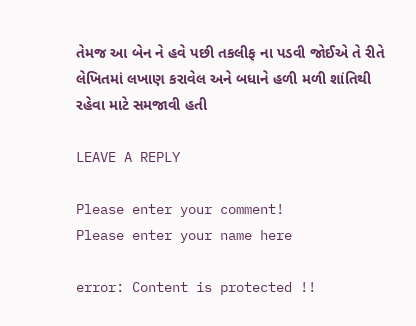તેમજ આ બેન ને હવે પછી તકલીફ ના પડવી જોઈએ તે રીતે લેખિતમાં લખાણ કરાવેલ અને બધાને હળી મળી શાંતિથી રહેવા માટે સમજાવી હતી

LEAVE A REPLY

Please enter your comment!
Please enter your name here

error: Content is protected !!